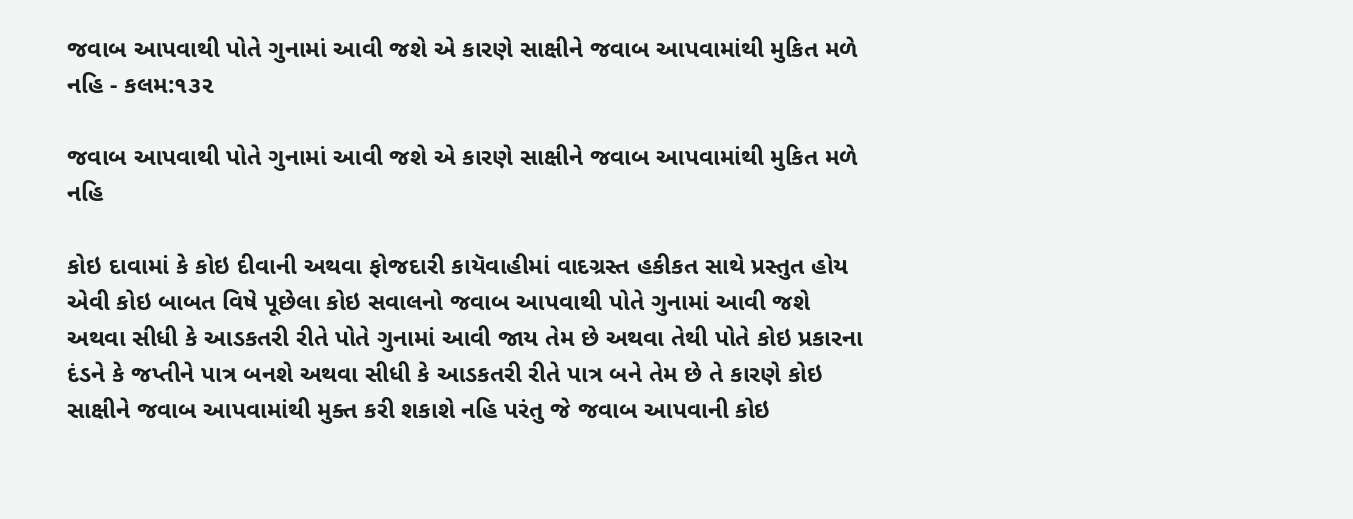જવાબ આપવાથી પોતે ગુનામાં આવી જશે એ કારણે સાક્ષીને જવાબ આપવામાંથી મુકિત મળે નહિ - કલમ:૧૩૨

જવાબ આપવાથી પોતે ગુનામાં આવી જશે એ કારણે સાક્ષીને જવાબ આપવામાંથી મુકિત મળે નહિ

કોઇ દાવામાં કે કોઇ દીવાની અથવા ફોજદારી કાયૅવાહીમાં વાદગ્રસ્ત હકીકત સાથે પ્રસ્તુત હોય એવી કોઇ બાબત વિષે પૂછેલા કોઇ સવાલનો જવાબ આપવાથી પોતે ગુનામાં આવી જશે અથવા સીધી કે આડકતરી રીતે પોતે ગુનામાં આવી જાય તેમ છે અથવા તેથી પોતે કોઇ પ્રકારના દંડને કે જપ્તીને પાત્ર બનશે અથવા સીધી કે આડકતરી રીતે પાત્ર બને તેમ છે તે કારણે કોઇ સાક્ષીને જવાબ આપવામાંથી મુક્ત કરી શકાશે નહિ પરંતુ જે જવાબ આપવાની કોઇ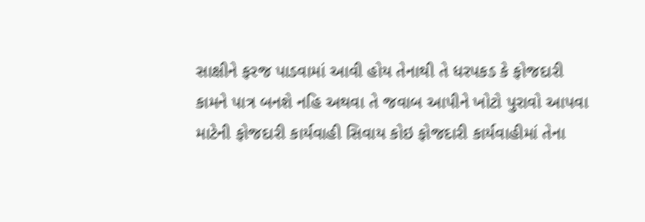સાક્ષીને ફરજ પાડવામાં આવી હોય તેનાથી તે ધરપકડ કે ફોજદારી કામને પાત્ર બનશે નહિ અથવા તે જવાબ આપીને ખોટો પુરાવો આપવા માટેની ફોજદારી કાર્યવાહી સિવાય કોઇ ફોજદારી કાર્યવાહીમાં તેના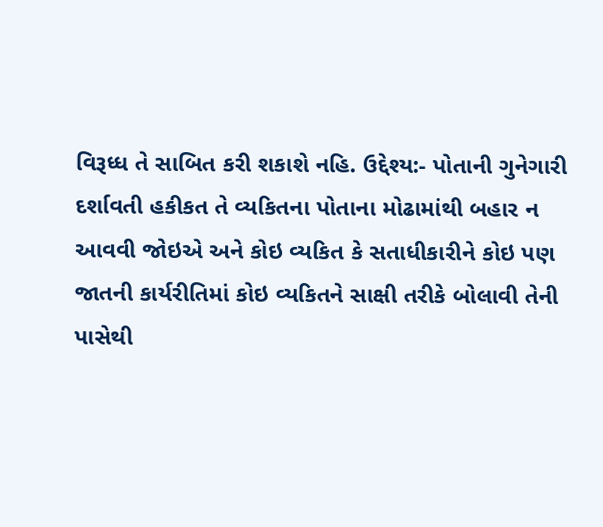વિરૂધ્ધ તે સાબિત કરી શકાશે નહિ. ઉદ્દેશ્ય:- પોતાની ગુનેગારી દર્શાવતી હકીકત તે વ્યકિતના પોતાના મોઢામાંથી બહાર ન આવવી જોઇએ અને કોઇ વ્યકિત કે સતાધીકારીને કોઇ પણ જાતની કાર્યરીતિમાં કોઇ વ્યકિતને સાક્ષી તરીકે બોલાવી તેની પાસેથી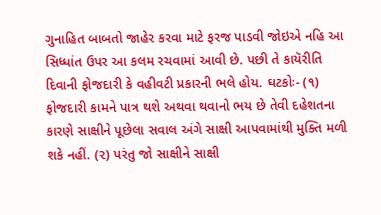ગુનાહિત બાબતો જાહેર કરવા માટે ફરજ પાડવી જોઇએ નહિ આ સિધ્ધાંત ઉપર આ કલમ રચવામાં આવી છે. પછી તે કાયૅરીતિ દિવાની ફોજદારી કે વહીવટી પ્રકારની ભલે હોય. ઘટકોઃ- (૧) ફોજદારી કામને પાત્ર થશે અથવા થવાનો ભય છે તેવી દહેશતના કારણે સાક્ષીને પૂછેલા સવાલ અંગે સાક્ષી આપવામાંથી મુક્તિ મળી શકે નહીં. (૨) પરંતુ જો સાક્ષીને સાક્ષી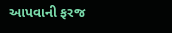આપવાની ફરજ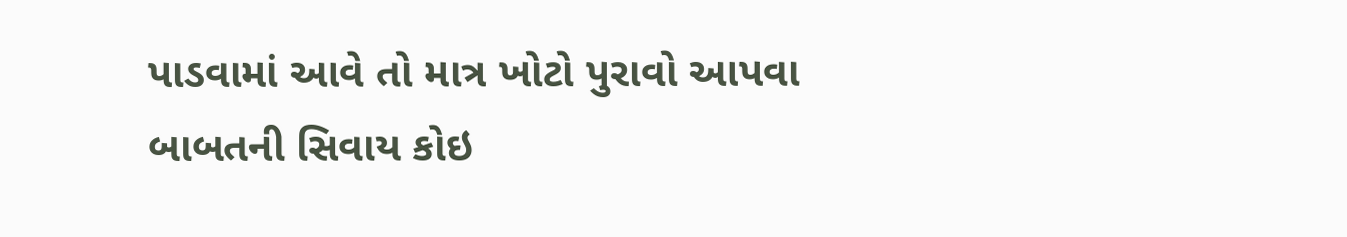પાડવામાં આવે તો માત્ર ખોટો પુરાવો આપવા બાબતની સિવાય કોઇ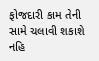ફોજદારી કામ તેની સામે ચલાવી શકાશે નહિ